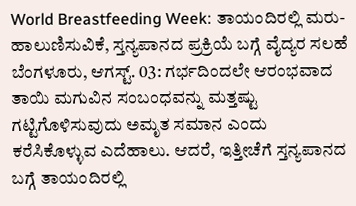World Breastfeeding Week: ತಾಯಂದಿರಲ್ಲಿ ಮರು-ಹಾಲುಣಿಸುವಿಕೆ, ಸ್ತನ್ಯಪಾನದ ಪ್ರಕ್ರಿಯೆ ಬಗ್ಗೆ ವೈದ್ಯರ ಸಲಹೆ
ಬೆಂಗಳೂರು, ಆಗಸ್ಟ್. 03: ಗರ್ಭದಿಂದಲೇ ಆರಂಭವಾದ ತಾಯಿ ಮಗುವಿನ ಸಂಬಂಧವನ್ನು ಮತ್ತಷ್ಟು ಗಟ್ಟಿಗೊಳಿಸುವುದು ಅಮೃತ ಸಮಾನ ಎಂದು ಕರೆಸಿಕೊಳ್ಳುವ ಎದೆಹಾಲು. ಆದರೆ, ಇತ್ತೀಚೆಗೆ ಸ್ತನ್ಯಪಾನದ ಬಗ್ಗೆ ತಾಯಂದಿರಲ್ಲಿ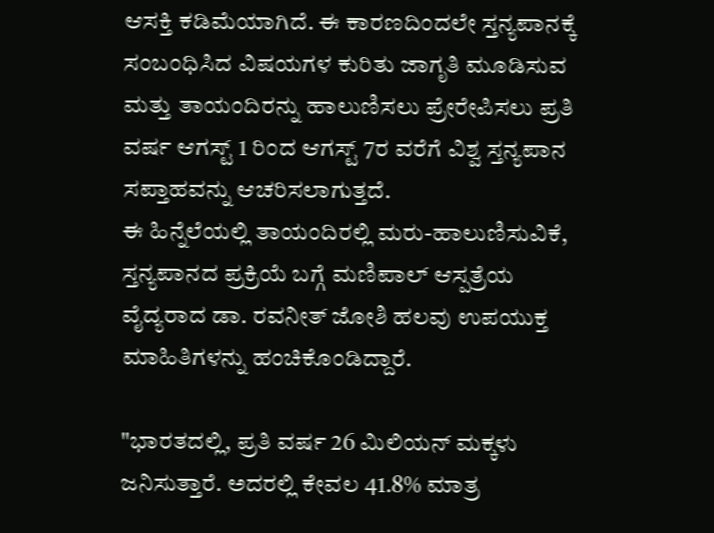ಆಸಕ್ತಿ ಕಡಿಮೆಯಾಗಿದೆ. ಈ ಕಾರಣದಿಂದಲೇ ಸ್ತನ್ಯಪಾನಕ್ಕೆ ಸಂಬಂಧಿಸಿದ ವಿಷಯಗಳ ಕುರಿತು ಜಾಗೃತಿ ಮೂಡಿಸುವ ಮತ್ತು ತಾಯಂದಿರನ್ನು ಹಾಲುಣಿಸಲು ಪ್ರೇರೇಪಿಸಲು ಪ್ರತಿ ವರ್ಷ ಆಗಸ್ಟ್ 1 ರಿಂದ ಆಗಸ್ಟ್ 7ರ ವರೆಗೆ ವಿಶ್ವ ಸ್ತನ್ಯಪಾನ ಸಪ್ತಾಹವನ್ನು ಆಚರಿಸಲಾಗುತ್ತದೆ.
ಈ ಹಿನ್ನೆಲೆಯಲ್ಲಿ ತಾಯಂದಿರಲ್ಲಿ ಮರು-ಹಾಲುಣಿಸುವಿಕೆ, ಸ್ತನ್ಯಪಾನದ ಪ್ರಕ್ರಿಯೆ ಬಗ್ಗೆ ಮಣಿಪಾಲ್ ಆಸ್ಪತ್ರೆಯ ವೈದ್ಯರಾದ ಡಾ. ರವನೀತ್ ಜೋಶಿ ಹಲವು ಉಪಯುಕ್ತ ಮಾಹಿತಿಗಳನ್ನು ಹಂಚಿಕೊಂಡಿದ್ದಾರೆ.

"ಭಾರತದಲ್ಲಿ, ಪ್ರತಿ ವರ್ಷ 26 ಮಿಲಿಯನ್ ಮಕ್ಕಳು ಜನಿಸುತ್ತಾರೆ. ಅದರಲ್ಲಿ ಕೇವಲ 41.8% ಮಾತ್ರ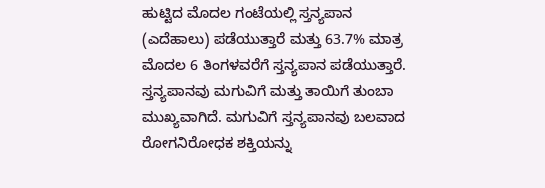ಹುಟ್ಟಿದ ಮೊದಲ ಗಂಟೆಯಲ್ಲಿ ಸ್ತನ್ಯಪಾನ (ಎದೆಹಾಲು) ಪಡೆಯುತ್ತಾರೆ ಮತ್ತು 63.7% ಮಾತ್ರ ಮೊದಲ 6 ತಿಂಗಳವರೆಗೆ ಸ್ತನ್ಯಪಾನ ಪಡೆಯುತ್ತಾರೆ. ಸ್ತನ್ಯಪಾನವು ಮಗುವಿಗೆ ಮತ್ತು ತಾಯಿಗೆ ತುಂಬಾ ಮುಖ್ಯವಾಗಿದೆ. ಮಗುವಿಗೆ ಸ್ತನ್ಯಪಾನವು ಬಲವಾದ ರೋಗನಿರೋಧಕ ಶಕ್ತಿಯನ್ನು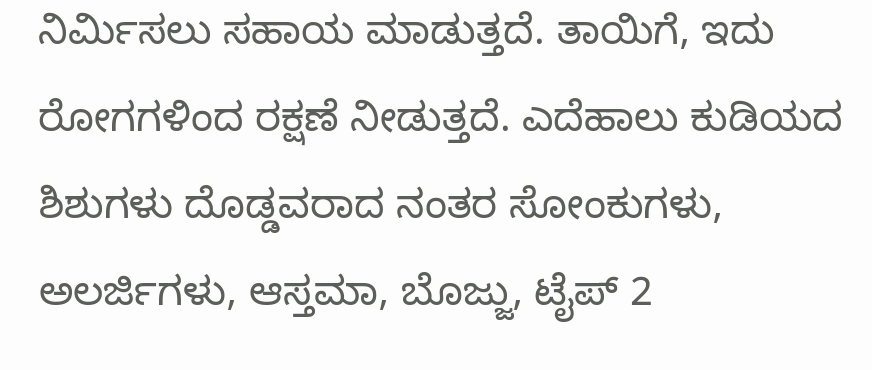ನಿರ್ಮಿಸಲು ಸಹಾಯ ಮಾಡುತ್ತದೆ. ತಾಯಿಗೆ, ಇದು ರೋಗಗಳಿಂದ ರಕ್ಷಣೆ ನೀಡುತ್ತದೆ. ಎದೆಹಾಲು ಕುಡಿಯದ ಶಿಶುಗಳು ದೊಡ್ಡವರಾದ ನಂತರ ಸೋಂಕುಗಳು, ಅಲರ್ಜಿಗಳು, ಆಸ್ತಮಾ, ಬೊಜ್ಜು, ಟೈಪ್ 2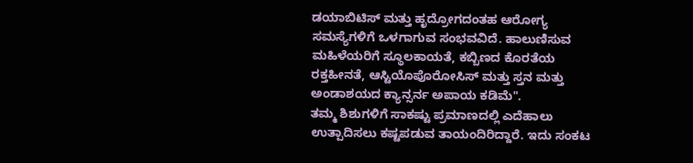ಡಯಾಬಿಟಿಸ್ ಮತ್ತು ಹೃದ್ರೋಗದಂತಹ ಆರೋಗ್ಯ ಸಮಸ್ಯೆಗಳಿಗೆ ಒಳಗಾಗುವ ಸಂಭವವಿದೆ. ಹಾಲುಣಿಸುವ ಮಹಿಳೆಯರಿಗೆ ಸ್ಥೂಲಕಾಯತೆ, ಕಬ್ಬಿಣದ ಕೊರತೆಯ ರಕ್ತಹೀನತೆ, ಆಸ್ಟಿಯೊಪೊರೋಸಿಸ್ ಮತ್ತು ಸ್ತನ ಮತ್ತು ಅಂಡಾಶಯದ ಕ್ಯಾನ್ಸರ್ನ ಅಪಾಯ ಕಡಿಮೆ".
ತಮ್ಮ ಶಿಶುಗಳಿಗೆ ಸಾಕಷ್ಟು ಪ್ರಮಾಣದಲ್ಲಿ ಎದೆಹಾಲು ಉತ್ಪಾದಿಸಲು ಕಷ್ಟಪಡುವ ತಾಯಂದಿರಿದ್ದಾರೆ. ಇದು ಸಂಕಟ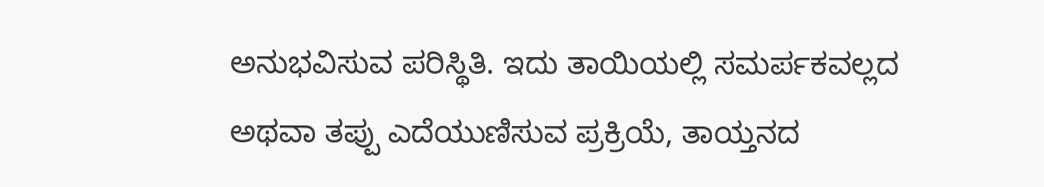ಅನುಭವಿಸುವ ಪರಿಸ್ಥಿತಿ. ಇದು ತಾಯಿಯಲ್ಲಿ ಸಮರ್ಪಕವಲ್ಲದ ಅಥವಾ ತಪ್ಪು ಎದೆಯುಣಿಸುವ ಪ್ರಕ್ರಿಯೆ, ತಾಯ್ತನದ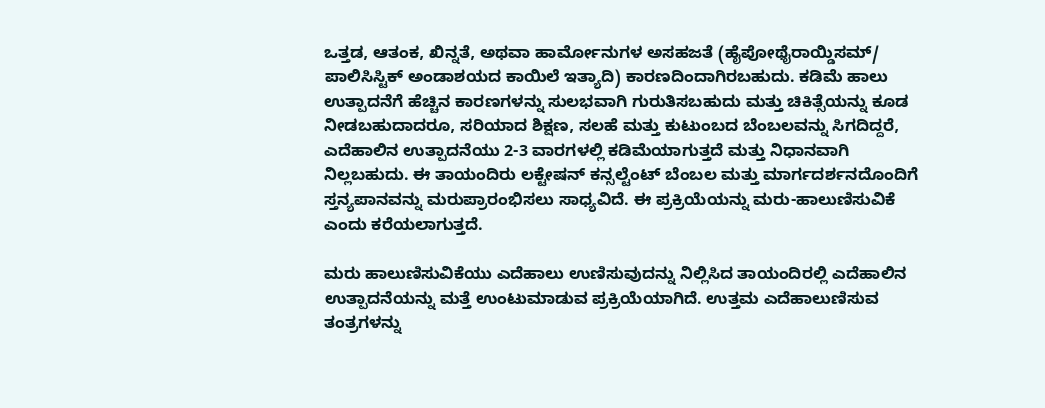ಒತ್ತಡ, ಆತಂಕ, ಖಿನ್ನತೆ, ಅಥವಾ ಹಾರ್ಮೋನುಗಳ ಅಸಹಜತೆ (ಹೈಪೋಥೈರಾಯ್ಡಿಸಮ್/ ಪಾಲಿಸಿಸ್ಟಿಕ್ ಅಂಡಾಶಯದ ಕಾಯಿಲೆ ಇತ್ಯಾದಿ) ಕಾರಣದಿಂದಾಗಿರಬಹುದು. ಕಡಿಮೆ ಹಾಲು ಉತ್ಪಾದನೆಗೆ ಹೆಚ್ಚಿನ ಕಾರಣಗಳನ್ನು ಸುಲಭವಾಗಿ ಗುರುತಿಸಬಹುದು ಮತ್ತು ಚಿಕಿತ್ಸೆಯನ್ನು ಕೂಡ ನೀಡಬಹುದಾದರೂ, ಸರಿಯಾದ ಶಿಕ್ಷಣ, ಸಲಹೆ ಮತ್ತು ಕುಟುಂಬದ ಬೆಂಬಲವನ್ನು ಸಿಗದಿದ್ದರೆ, ಎದೆಹಾಲಿನ ಉತ್ಪಾದನೆಯು 2-3 ವಾರಗಳಲ್ಲಿ ಕಡಿಮೆಯಾಗುತ್ತದೆ ಮತ್ತು ನಿಧಾನವಾಗಿ ನಿಲ್ಲಬಹುದು. ಈ ತಾಯಂದಿರು ಲಕ್ಟೇಷನ್ ಕನ್ಸಲ್ಟೆಂಟ್ ಬೆಂಬಲ ಮತ್ತು ಮಾರ್ಗದರ್ಶನದೊಂದಿಗೆ ಸ್ತನ್ಯಪಾನವನ್ನು ಮರುಪ್ರಾರಂಭಿಸಲು ಸಾಧ್ಯವಿದೆ. ಈ ಪ್ರಕ್ರಿಯೆಯನ್ನು ಮರು-ಹಾಲುಣಿಸುವಿಕೆ ಎಂದು ಕರೆಯಲಾಗುತ್ತದೆ.

ಮರು ಹಾಲುಣಿಸುವಿಕೆಯು ಎದೆಹಾಲು ಉಣಿಸುವುದನ್ನು ನಿಲ್ಲಿಸಿದ ತಾಯಂದಿರಲ್ಲಿ ಎದೆಹಾಲಿನ ಉತ್ಪಾದನೆಯನ್ನು ಮತ್ತೆ ಉಂಟುಮಾಡುವ ಪ್ರಕ್ರಿಯೆಯಾಗಿದೆ. ಉತ್ತಮ ಎದೆಹಾಲುಣಿಸುವ ತಂತ್ರಗಳನ್ನು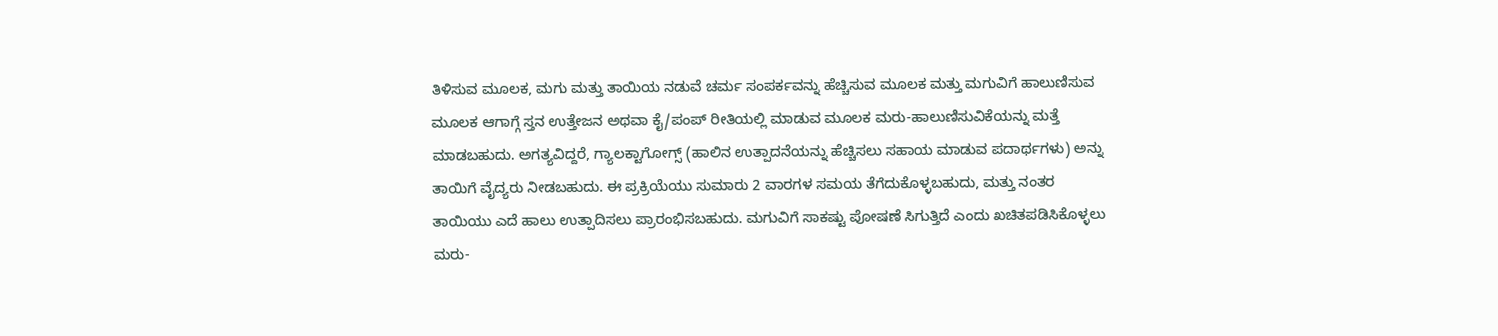ತಿಳಿಸುವ ಮೂಲಕ, ಮಗು ಮತ್ತು ತಾಯಿಯ ನಡುವೆ ಚರ್ಮ ಸಂಪರ್ಕವನ್ನು ಹೆಚ್ಚಿಸುವ ಮೂಲಕ ಮತ್ತು ಮಗುವಿಗೆ ಹಾಲುಣಿಸುವ ಮೂಲಕ ಆಗಾಗ್ಗೆ ಸ್ತನ ಉತ್ತೇಜನ ಅಥವಾ ಕೈ/ಪಂಪ್ ರೀತಿಯಲ್ಲಿ ಮಾಡುವ ಮೂಲಕ ಮರು-ಹಾಲುಣಿಸುವಿಕೆಯನ್ನು ಮತ್ತೆ ಮಾಡಬಹುದು. ಅಗತ್ಯವಿದ್ದರೆ, ಗ್ಯಾಲಕ್ಟಾಗೋಗ್ಸ್ (ಹಾಲಿನ ಉತ್ಪಾದನೆಯನ್ನು ಹೆಚ್ಚಿಸಲು ಸಹಾಯ ಮಾಡುವ ಪದಾರ್ಥಗಳು) ಅನ್ನು ತಾಯಿಗೆ ವೈದ್ಯರು ನೀಡಬಹುದು. ಈ ಪ್ರಕ್ರಿಯೆಯು ಸುಮಾರು 2 ವಾರಗಳ ಸಮಯ ತೆಗೆದುಕೊಳ್ಳಬಹುದು, ಮತ್ತು ನಂತರ ತಾಯಿಯು ಎದೆ ಹಾಲು ಉತ್ಪಾದಿಸಲು ಪ್ರಾರಂಭಿಸಬಹುದು. ಮಗುವಿಗೆ ಸಾಕಷ್ಟು ಪೋಷಣೆ ಸಿಗುತ್ತಿದೆ ಎಂದು ಖಚಿತಪಡಿಸಿಕೊಳ್ಳಲು ಮರು-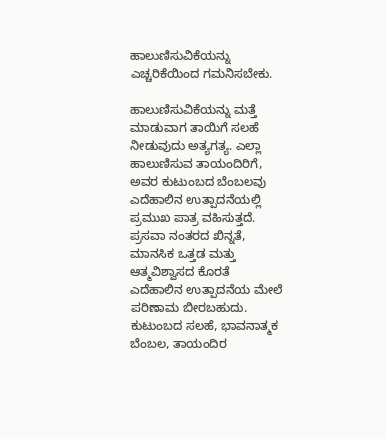ಹಾಲುಣಿಸುವಿಕೆಯನ್ನು ಎಚ್ಚರಿಕೆಯಿಂದ ಗಮನಿಸಬೇಕು.

ಹಾಲುಣಿಸುವಿಕೆಯನ್ನು ಮತ್ತೆ ಮಾಡುವಾಗ ತಾಯಿಗೆ ಸಲಹೆ ನೀಡುವುದು ಅತ್ಯಗತ್ಯ. ಎಲ್ಲಾ ಹಾಲುಣಿಸುವ ತಾಯಂದಿರಿಗೆ, ಅವರ ಕುಟುಂಬದ ಬೆಂಬಲವು ಎದೆಹಾಲಿನ ಉತ್ಪಾದನೆಯಲ್ಲಿ ಪ್ರಮುಖ ಪಾತ್ರ ವಹಿಸುತ್ತದೆ. ಪ್ರಸವಾ ನಂತರದ ಖಿನ್ನತೆ, ಮಾನಸಿಕ ಒತ್ತಡ ಮತ್ತು ಆತ್ಮವಿಶ್ವಾಸದ ಕೊರತೆ ಎದೆಹಾಲಿನ ಉತ್ಪಾದನೆಯ ಮೇಲೆ ಪರಿಣಾಮ ಬೀರಬಹುದು. ಕುಟುಂಬದ ಸಲಹೆ, ಭಾವನಾತ್ಮಕ ಬೆಂಬಲ, ತಾಯಂದಿರ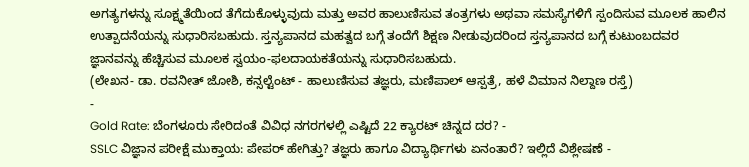ಅಗತ್ಯಗಳನ್ನು ಸೂಕ್ಷ್ಮತೆಯಿಂದ ತೆಗೆದುಕೊಳ್ಳುವುದು ಮತ್ತು ಅವರ ಹಾಲುಣಿಸುವ ತಂತ್ರಗಳು ಅಥವಾ ಸಮಸ್ಯೆಗಳಿಗೆ ಸ್ಪಂದಿಸುವ ಮೂಲಕ ಹಾಲಿನ ಉತ್ಪಾದನೆಯನ್ನು ಸುಧಾರಿಸಬಹುದು. ಸ್ತನ್ಯಪಾನದ ಮಹತ್ವದ ಬಗ್ಗೆ ತಂದೆಗೆ ಶಿಕ್ಷಣ ನೀಡುವುದರಿಂದ ಸ್ತನ್ಯಪಾನದ ಬಗ್ಗೆ ಕುಟುಂಬದವರ ಜ್ಞಾನವನ್ನು ಹೆಚ್ಚಿಸುವ ಮೂಲಕ ಸ್ವಯಂ-ಫಲದಾಯಕತೆಯನ್ನು ಸುಧಾರಿಸಬಹುದು.
(ಲೇಖನ- ಡಾ. ರವನೀತ್ ಜೋಶಿ, ಕನ್ಸಲ್ಟೆಂಟ್ - ಹಾಲುಣಿಸುವ ತಜ್ಞರು, ಮಣಿಪಾಲ್ ಆಸ್ಪತ್ರೆ, ಹಳೆ ವಿಮಾನ ನಿಲ್ದಾಣ ರಸ್ತೆ)
-
Gold Rate: ಬೆಂಗಳೂರು ಸೇರಿದಂತೆ ವಿವಿಧ ನಗರಗಳಲ್ಲಿ ಎಷ್ಟಿದೆ 22 ಕ್ಯಾರಟ್ ಚಿನ್ನದ ದರ? -
SSLC ವಿಜ್ಞಾನ ಪರೀಕ್ಷೆ ಮುಕ್ತಾಯ: ಪೇಪರ್ ಹೇಗಿತ್ತು? ತಜ್ಞರು ಹಾಗೂ ವಿದ್ಯಾರ್ಥಿಗಳು ಏನಂತಾರೆ? ಇಲ್ಲಿದೆ ವಿಶ್ಲೇಷಣೆ -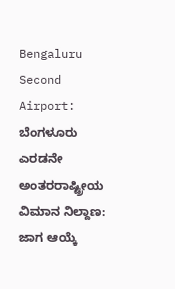Bengaluru Second Airport: ಬೆಂಗಳೂರು ಎರಡನೇ ಅಂತರರಾಷ್ಟ್ರೀಯ ವಿಮಾನ ನಿಲ್ದಾಣ: ಜಾಗ ಆಯ್ಕೆ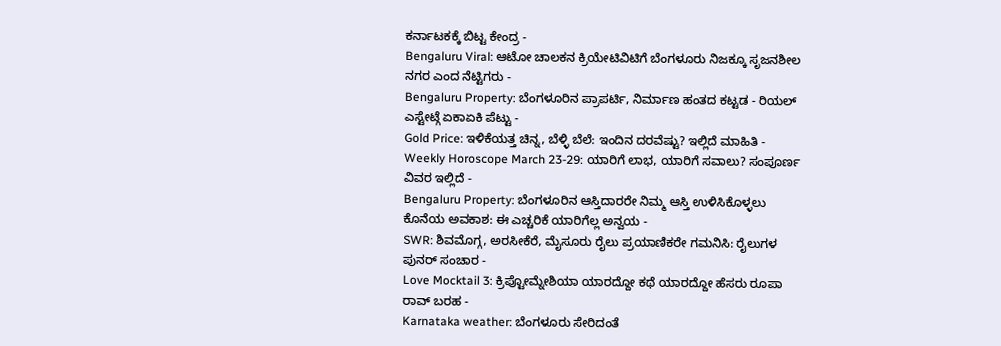ಕರ್ನಾಟಕಕ್ಕೆ ಬಿಟ್ಟ ಕೇಂದ್ರ -
Bengaluru Viral: ಆಟೋ ಚಾಲಕನ ಕ್ರಿಯೇಟಿವಿಟಿಗೆ ಬೆಂಗಳೂರು ನಿಜಕ್ಕೂ ಸೃಜನಶೀಲ ನಗರ ಎಂದ ನೆಟ್ಟಿಗರು -
Bengaluru Property: ಬೆಂಗಳೂರಿನ ಪ್ರಾಪರ್ಟಿ, ನಿರ್ಮಾಣ ಹಂತದ ಕಟ್ಟಡ - ರಿಯಲ್ ಎಸ್ಟೇಟ್ಗೆ ಏಕಾಏಕಿ ಪೆಟ್ಟು -
Gold Price: ಇಳಿಕೆಯತ್ತ ಚಿನ್ನ, ಬೆಳ್ಳಿ ಬೆಲೆ: ಇಂದಿನ ದರವೆಷ್ಟು? ಇಲ್ಲಿದೆ ಮಾಹಿತಿ -
Weekly Horoscope March 23-29: ಯಾರಿಗೆ ಲಾಭ, ಯಾರಿಗೆ ಸವಾಲು? ಸಂಪೂರ್ಣ ವಿವರ ಇಲ್ಲಿದೆ -
Bengaluru Property: ಬೆಂಗಳೂರಿನ ಆಸ್ತಿದಾರರೇ ನಿಮ್ಮ ಆಸ್ತಿ ಉಳಿಸಿಕೊಳ್ಳಲು ಕೊನೆಯ ಅವಕಾಶ: ಈ ಎಚ್ಚರಿಕೆ ಯಾರಿಗೆಲ್ಲ ಅನ್ವಯ -
SWR: ಶಿವಮೊಗ್ಗ, ಅರಸೀಕೆರೆ, ಮೈಸೂರು ರೈಲು ಪ್ರಯಾಣಿಕರೇ ಗಮನಿಸಿ: ರೈಲುಗಳ ಪುನರ್ ಸಂಚಾರ -
Love Mocktail 3: ಕ್ರಿಪ್ಟೋಮ್ನೇಶಿಯಾ ಯಾರದ್ದೋ ಕಥೆ ಯಾರದ್ದೋ ಹೆಸರು ರೂಪಾ ರಾವ್ ಬರಹ -
Karnataka weather: ಬೆಂಗಳೂರು ಸೇರಿದಂತೆ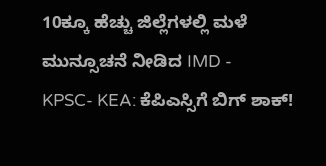10ಕ್ಕೂ ಹೆಚ್ಚು ಜಿಲ್ಲೆಗಳಲ್ಲಿ ಮಳೆ ಮುನ್ಸೂಚನೆ ನೀಡಿದ IMD -
KPSC- KEA: ಕೆಪಿಎಸ್ಸಿಗೆ ಬಿಗ್ ಶಾಕ್!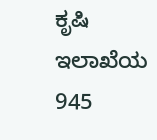ಕೃಷಿ ಇಲಾಖೆಯ 945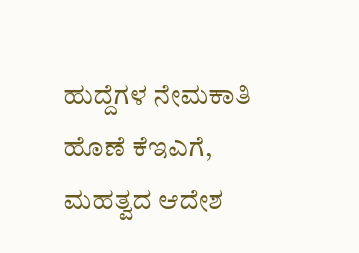ಹುದ್ದೆಗಳ ನೇಮಕಾತಿ ಹೊಣೆ ಕೆಇಎಗೆ, ಮಹತ್ವದ ಆದೇಶ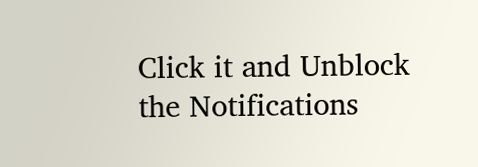Click it and Unblock the Notifications